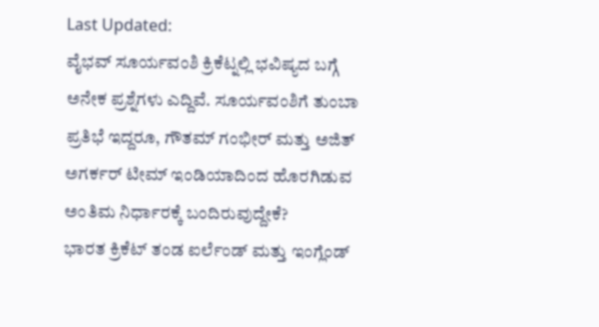Last Updated:
ವೈಭವ್ ಸೂರ್ಯವಂಶಿ ಕ್ರಿಕೆಟ್ನಲ್ಲಿ ಭವಿಷ್ಯದ ಬಗ್ಗೆ ಅನೇಕ ಪ್ರಶ್ನೆಗಳು ಎದ್ದಿವೆ. ಸೂರ್ಯವಂಶಿಗೆ ತುಂಬಾ ಪ್ರತಿಭೆ ಇದ್ದರೂ, ಗೌತಮ್ ಗಂಭೀರ್ ಮತ್ತು ಅಜಿತ್ ಅಗರ್ಕರ್ ಟೀಮ್ ಇಂಡಿಯಾದಿಂದ ಹೊರಗಿಡುವ ಅಂತಿಮ ನಿರ್ಧಾರಕ್ಕೆ ಬಂದಿರುವುದ್ದೇಕೆ?
ಭಾರತ ಕ್ರಿಕೆಟ್ ತಂಡ ಐರ್ಲೆಂಡ್ ಮತ್ತು ಇಂಗ್ಲೆಂಡ್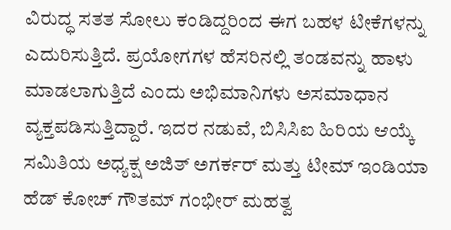ವಿರುದ್ಧ ಸತತ ಸೋಲು ಕಂಡಿದ್ದರಿಂದ ಈಗ ಬಹಳ ಟೀಕೆಗಳನ್ನು ಎದುರಿಸುತ್ತಿದೆ. ಪ್ರಯೋಗಗಳ ಹೆಸರಿನಲ್ಲಿ ತಂಡವನ್ನು ಹಾಳು ಮಾಡಲಾಗುತ್ತಿದೆ ಎಂದು ಅಭಿಮಾನಿಗಳು ಅಸಮಾಧಾನ ವ್ಯಕ್ತಪಡಿಸುತ್ತಿದ್ದಾರೆ. ಇದರ ನಡುವೆ, ಬಿಸಿಸಿಐ ಹಿರಿಯ ಆಯ್ಕೆ ಸಮಿತಿಯ ಅಧ್ಯಕ್ಷ ಅಜಿತ್ ಅಗರ್ಕರ್ ಮತ್ತು ಟೀಮ್ ಇಂಡಿಯಾ ಹೆಡ್ ಕೋಚ್ ಗೌತಮ್ ಗಂಭೀರ್ ಮಹತ್ವ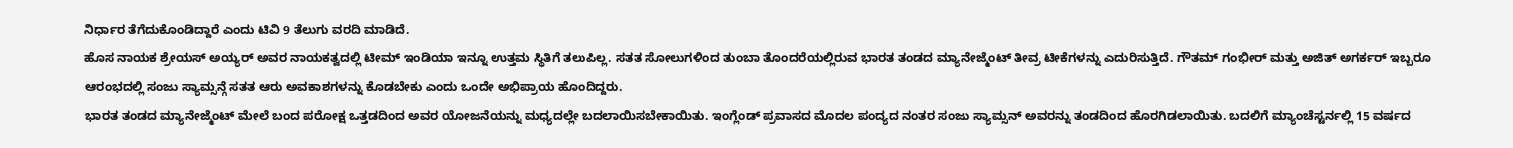ನಿರ್ಧಾರ ತೆಗೆದುಕೊಂಡಿದ್ದಾರೆ ಎಂದು ಟಿವಿ 9 ತೆಲುಗು ವರದಿ ಮಾಡಿದೆ.
ಹೊಸ ನಾಯಕ ಶ್ರೇಯಸ್ ಅಯ್ಯರ್ ಅವರ ನಾಯಕತ್ವದಲ್ಲಿ ಟೀಮ್ ಇಂಡಿಯಾ ಇನ್ನೂ ಉತ್ತಮ ಸ್ಥಿತಿಗೆ ತಲುಪಿಲ್ಲ. ಸತತ ಸೋಲುಗಳಿಂದ ತುಂಬಾ ತೊಂದರೆಯಲ್ಲಿರುವ ಭಾರತ ತಂಡದ ಮ್ಯಾನೇಜ್ಮೆಂಟ್ ತೀವ್ರ ಟೀಕೆಗಳನ್ನು ಎದುರಿಸುತ್ತಿದೆ. ಗೌತಮ್ ಗಂಭೀರ್ ಮತ್ತು ಅಜಿತ್ ಅಗರ್ಕರ್ ಇಬ್ಬರೂ ಆರಂಭದಲ್ಲಿ ಸಂಜು ಸ್ಯಾಮ್ಸನ್ಗೆ ಸತತ ಆರು ಅವಕಾಶಗಳನ್ನು ಕೊಡಬೇಕು ಎಂದು ಒಂದೇ ಅಭಿಪ್ರಾಯ ಹೊಂದಿದ್ದರು.
ಭಾರತ ತಂಡದ ಮ್ಯಾನೇಜ್ಮೆಂಟ್ ಮೇಲೆ ಬಂದ ಪರೋಕ್ಷ ಒತ್ತಡದಿಂದ ಅವರ ಯೋಜನೆಯನ್ನು ಮಧ್ಯದಲ್ಲೇ ಬದಲಾಯಿಸಬೇಕಾಯಿತು. ಇಂಗ್ಲೆಂಡ್ ಪ್ರವಾಸದ ಮೊದಲ ಪಂದ್ಯದ ನಂತರ ಸಂಜು ಸ್ಯಾಮ್ಸನ್ ಅವರನ್ನು ತಂಡದಿಂದ ಹೊರಗಿಡಲಾಯಿತು. ಬದಲಿಗೆ ಮ್ಯಾಂಚೆಸ್ಟರ್ನಲ್ಲಿ 15 ವರ್ಷದ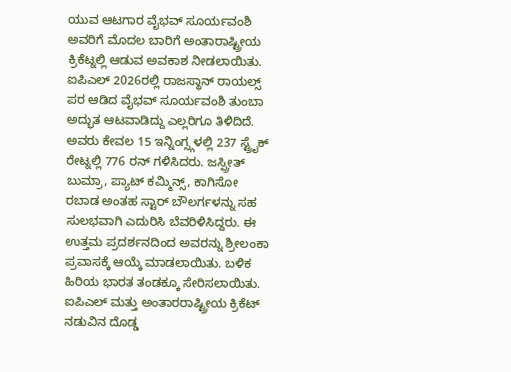ಯುವ ಆಟಗಾರ ವೈಭವ್ ಸೂರ್ಯವಂಶಿ ಅವರಿಗೆ ಮೊದಲ ಬಾರಿಗೆ ಅಂತಾರಾಷ್ಟ್ರೀಯ ಕ್ರಿಕೆಟ್ನಲ್ಲಿ ಆಡುವ ಅವಕಾಶ ನೀಡಲಾಯಿತು.
ಐಪಿಎಲ್ 2026ರಲ್ಲಿ ರಾಜಸ್ಥಾನ್ ರಾಯಲ್ಸ್ ಪರ ಆಡಿದ ವೈಭವ್ ಸೂರ್ಯವಂಶಿ ತುಂಬಾ ಅದ್ಭುತ ಆಟವಾಡಿದ್ದು ಎಲ್ಲರಿಗೂ ತಿಳಿದಿದೆ. ಅವರು ಕೇವಲ 15 ಇನ್ನಿಂಗ್ಸ್ಗಳಲ್ಲಿ 237 ಸ್ಟ್ರೈಕ್ ರೇಟ್ನಲ್ಲಿ 776 ರನ್ ಗಳಿಸಿದರು. ಜಸ್ಪ್ರೀತ್ ಬುಮ್ರಾ, ಪ್ಯಾಟ್ ಕಮ್ಮಿನ್ಸ್, ಕಾಗಿಸೋ ರಬಾಡ ಅಂತಹ ಸ್ಟಾರ್ ಬೌಲರ್ಗಳನ್ನು ಸಹ ಸುಲಭವಾಗಿ ಎದುರಿಸಿ ಬೆವರಿಳಿಸಿದ್ದರು. ಈ ಉತ್ತಮ ಪ್ರದರ್ಶನದಿಂದ ಅವರನ್ನು ಶ್ರೀಲಂಕಾ ಪ್ರವಾಸಕ್ಕೆ ಆಯ್ಕೆ ಮಾಡಲಾಯಿತು. ಬಳಿಕ ಹಿರಿಯ ಭಾರತ ತಂಡಕ್ಕೂ ಸೇರಿಸಲಾಯಿತು.
ಐಪಿಎಲ್ ಮತ್ತು ಅಂತಾರರಾಷ್ಟ್ರೀಯ ಕ್ರಿಕೆಟ್ ನಡುವಿನ ದೊಡ್ಡ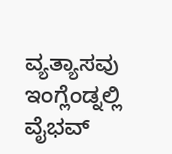ವ್ಯತ್ಯಾಸವು ಇಂಗ್ಲೆಂಡ್ನಲ್ಲಿ ವೈಭವ್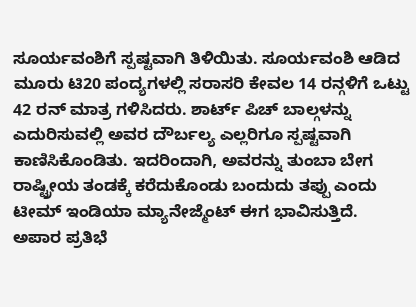ಸೂರ್ಯವಂಶಿಗೆ ಸ್ಪಷ್ಟವಾಗಿ ತಿಳಿಯಿತು. ಸೂರ್ಯವಂಶಿ ಆಡಿದ ಮೂರು ಟಿ20 ಪಂದ್ಯಗಳಲ್ಲಿ ಸರಾಸರಿ ಕೇವಲ 14 ರನ್ಗಳಿಗೆ ಒಟ್ಟು 42 ರನ್ ಮಾತ್ರ ಗಳಿಸಿದರು. ಶಾರ್ಟ್ ಪಿಚ್ ಬಾಲ್ಗಳನ್ನು ಎದುರಿಸುವಲ್ಲಿ ಅವರ ದೌರ್ಬಲ್ಯ ಎಲ್ಲರಿಗೂ ಸ್ಪಷ್ಟವಾಗಿ ಕಾಣಿಸಿಕೊಂಡಿತು. ಇದರಿಂದಾಗಿ, ಅವರನ್ನು ತುಂಬಾ ಬೇಗ ರಾಷ್ಟ್ರೀಯ ತಂಡಕ್ಕೆ ಕರೆದುಕೊಂಡು ಬಂದುದು ತಪ್ಪು ಎಂದು ಟೀಮ್ ಇಂಡಿಯಾ ಮ್ಯಾನೇಜ್ಮೆಂಟ್ ಈಗ ಭಾವಿಸುತ್ತಿದೆ.
ಅಪಾರ ಪ್ರತಿಭೆ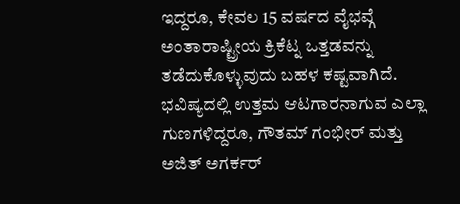ಇದ್ದರೂ, ಕೇವಲ 15 ವರ್ಷದ ವೈಭವ್ಗೆ ಅಂತಾರಾಷ್ಟ್ರೀಯ ಕ್ರಿಕೆಟ್ನ ಒತ್ತಡವನ್ನು ತಡೆದುಕೊಳ್ಳುವುದು ಬಹಳ ಕಷ್ಟವಾಗಿದೆ. ಭವಿಷ್ಯದಲ್ಲಿ ಉತ್ತಮ ಆಟಗಾರನಾಗುವ ಎಲ್ಲಾ ಗುಣಗಳಿದ್ದರೂ, ಗೌತಮ್ ಗಂಭೀರ್ ಮತ್ತು ಅಜಿತ್ ಅಗರ್ಕರ್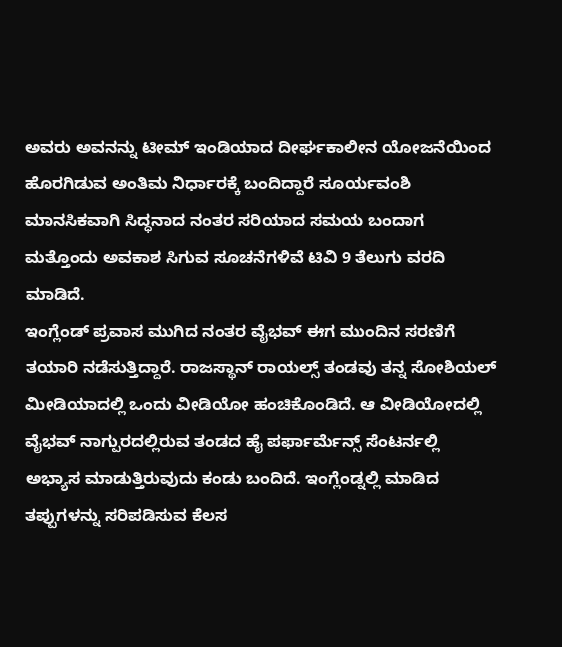ಅವರು ಅವನನ್ನು ಟೀಮ್ ಇಂಡಿಯಾದ ದೀರ್ಘಕಾಲೀನ ಯೋಜನೆಯಿಂದ ಹೊರಗಿಡುವ ಅಂತಿಮ ನಿರ್ಧಾರಕ್ಕೆ ಬಂದಿದ್ದಾರೆ ಸೂರ್ಯವಂಶಿ ಮಾನಸಿಕವಾಗಿ ಸಿದ್ಧನಾದ ನಂತರ ಸರಿಯಾದ ಸಮಯ ಬಂದಾಗ ಮತ್ತೊಂದು ಅವಕಾಶ ಸಿಗುವ ಸೂಚನೆಗಳಿವೆ ಟಿವಿ 9 ತೆಲುಗು ವರದಿ ಮಾಡಿದೆ.
ಇಂಗ್ಲೆಂಡ್ ಪ್ರವಾಸ ಮುಗಿದ ನಂತರ ವೈಭವ್ ಈಗ ಮುಂದಿನ ಸರಣಿಗೆ ತಯಾರಿ ನಡೆಸುತ್ತಿದ್ದಾರೆ. ರಾಜಸ್ಥಾನ್ ರಾಯಲ್ಸ್ ತಂಡವು ತನ್ನ ಸೋಶಿಯಲ್ ಮೀಡಿಯಾದಲ್ಲಿ ಒಂದು ವೀಡಿಯೋ ಹಂಚಿಕೊಂಡಿದೆ. ಆ ವೀಡಿಯೋದಲ್ಲಿ ವೈಭವ್ ನಾಗ್ಪುರದಲ್ಲಿರುವ ತಂಡದ ಹೈ ಪರ್ಫಾರ್ಮೆನ್ಸ್ ಸೆಂಟರ್ನಲ್ಲಿ ಅಭ್ಯಾಸ ಮಾಡುತ್ತಿರುವುದು ಕಂಡು ಬಂದಿದೆ. ಇಂಗ್ಲೆಂಡ್ನಲ್ಲಿ ಮಾಡಿದ ತಪ್ಪುಗಳನ್ನು ಸರಿಪಡಿಸುವ ಕೆಲಸ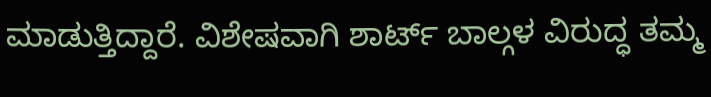ಮಾಡುತ್ತಿದ್ದಾರೆ. ವಿಶೇಷವಾಗಿ ಶಾರ್ಟ್ ಬಾಲ್ಗಳ ವಿರುದ್ಧ ತಮ್ಮ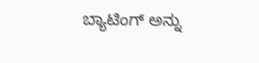ಬ್ಯಾಟಿಂಗ್ ಅನ್ನು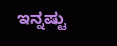ಇನ್ನಷ್ಟು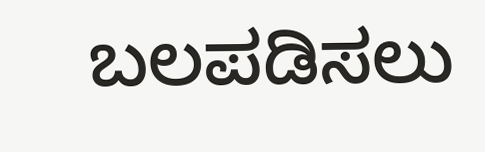ಬಲಪಡಿಸಲು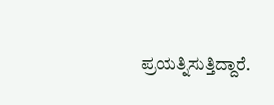ಪ್ರಯತ್ನಿಸುತ್ತಿದ್ದಾರೆ.